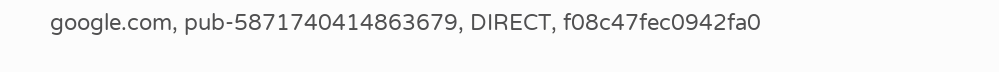google.com, pub-5871740414863679, DIRECT, f08c47fec0942fa0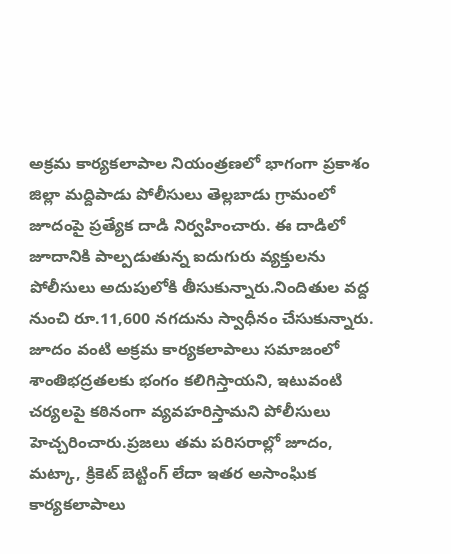అక్రమ కార్యకలాపాల నియంత్రణలో భాగంగా ప్రకాశం జిల్లా మద్దిపాడు పోలీసులు తెల్లబాడు గ్రామంలో జూదంపై ప్రత్యేక దాడి నిర్వహించారు. ఈ దాడిలో జూదానికి పాల్పడుతున్న ఐదుగురు వ్యక్తులను పోలీసులు అదుపులోకి తీసుకున్నారు.నిందితుల వద్ద నుంచి రూ.11,600 నగదును స్వాధీనం చేసుకున్నారు. జూదం వంటి అక్రమ కార్యకలాపాలు సమాజంలో శాంతిభద్రతలకు భంగం కలిగిస్తాయని, ఇటువంటి చర్యలపై కఠినంగా వ్యవహరిస్తామని పోలీసులు హెచ్చరించారు.ప్రజలు తమ పరిసరాల్లో జూదం, మట్కా, క్రికెట్ బెట్టింగ్ లేదా ఇతర అసాంఘిక కార్యకలాపాలు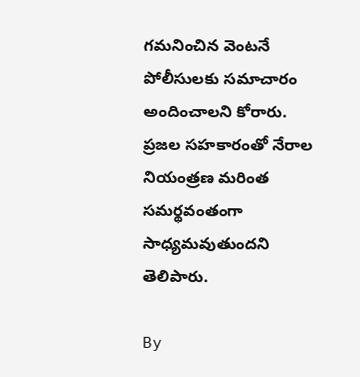గమనించిన వెంటనే పోలీసులకు సమాచారం అందించాలని కోరారు. ప్రజల సహకారంతో నేరాల నియంత్రణ మరింత సమర్థవంతంగా సాధ్యమవుతుందని తెలిపారు.

By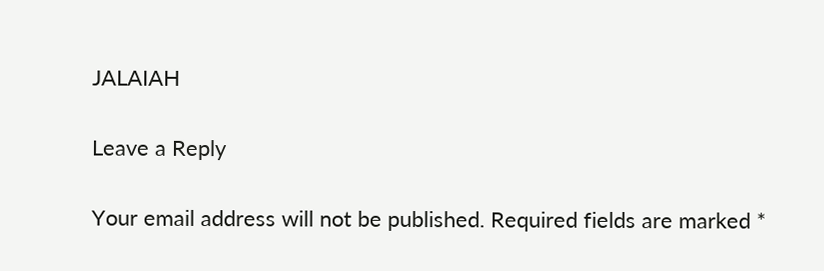JALAIAH

Leave a Reply

Your email address will not be published. Required fields are marked *